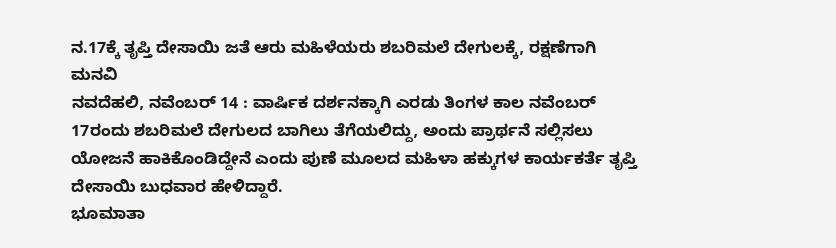ನ.17ಕ್ಕೆ ತೃಪ್ತಿ ದೇಸಾಯಿ ಜತೆ ಆರು ಮಹಿಳೆಯರು ಶಬರಿಮಲೆ ದೇಗುಲಕ್ಕೆ, ರಕ್ಷಣೆಗಾಗಿ ಮನವಿ
ನವದೆಹಲಿ, ನವೆಂಬರ್ 14 : ವಾರ್ಷಿಕ ದರ್ಶನಕ್ಕಾಗಿ ಎರಡು ತಿಂಗಳ ಕಾಲ ನವೆಂಬರ್ 17ರಂದು ಶಬರಿಮಲೆ ದೇಗುಲದ ಬಾಗಿಲು ತೆಗೆಯಲಿದ್ದು, ಅಂದು ಪ್ರಾರ್ಥನೆ ಸಲ್ಲಿಸಲು ಯೋಜನೆ ಹಾಕಿಕೊಂಡಿದ್ದೇನೆ ಎಂದು ಪುಣೆ ಮೂಲದ ಮಹಿಳಾ ಹಕ್ಕುಗಳ ಕಾರ್ಯಕರ್ತೆ ತೃಪ್ತಿ ದೇಸಾಯಿ ಬುಧವಾರ ಹೇಳಿದ್ದಾರೆ.
ಭೂಮಾತಾ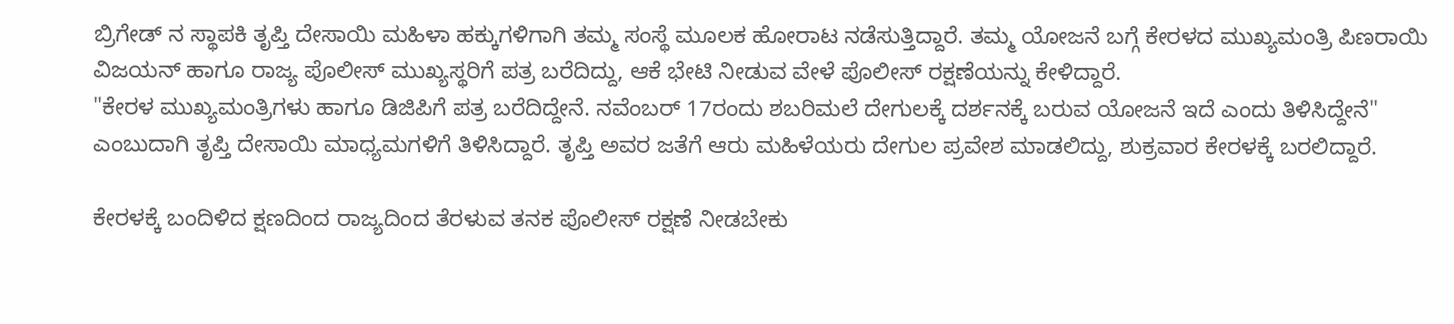ಬ್ರಿಗೇಡ್ ನ ಸ್ಥಾಪಕಿ ತೃಪ್ತಿ ದೇಸಾಯಿ ಮಹಿಳಾ ಹಕ್ಕುಗಳಿಗಾಗಿ ತಮ್ಮ ಸಂಸ್ಥೆ ಮೂಲಕ ಹೋರಾಟ ನಡೆಸುತ್ತಿದ್ದಾರೆ. ತಮ್ಮ ಯೋಜನೆ ಬಗ್ಗೆ ಕೇರಳದ ಮುಖ್ಯಮಂತ್ರಿ ಪಿಣರಾಯಿ ವಿಜಯನ್ ಹಾಗೂ ರಾಜ್ಯ ಪೊಲೀಸ್ ಮುಖ್ಯಸ್ಥರಿಗೆ ಪತ್ರ ಬರೆದಿದ್ದು, ಆಕೆ ಭೇಟಿ ನೀಡುವ ವೇಳೆ ಪೊಲೀಸ್ ರಕ್ಷಣೆಯನ್ನು ಕೇಳಿದ್ದಾರೆ.
"ಕೇರಳ ಮುಖ್ಯಮಂತ್ರಿಗಳು ಹಾಗೂ ಡಿಜಿಪಿಗೆ ಪತ್ರ ಬರೆದಿದ್ದೇನೆ. ನವೆಂಬರ್ 17ರಂದು ಶಬರಿಮಲೆ ದೇಗುಲಕ್ಕೆ ದರ್ಶನಕ್ಕೆ ಬರುವ ಯೋಜನೆ ಇದೆ ಎಂದು ತಿಳಿಸಿದ್ದೇನೆ" ಎಂಬುದಾಗಿ ತೃಪ್ತಿ ದೇಸಾಯಿ ಮಾಧ್ಯಮಗಳಿಗೆ ತಿಳಿಸಿದ್ದಾರೆ. ತೃಪ್ತಿ ಅವರ ಜತೆಗೆ ಆರು ಮಹಿಳೆಯರು ದೇಗುಲ ಪ್ರವೇಶ ಮಾಡಲಿದ್ದು, ಶುಕ್ರವಾರ ಕೇರಳಕ್ಕೆ ಬರಲಿದ್ದಾರೆ.

ಕೇರಳಕ್ಕೆ ಬಂದಿಳಿದ ಕ್ಷಣದಿಂದ ರಾಜ್ಯದಿಂದ ತೆರಳುವ ತನಕ ಪೊಲೀಸ್ ರಕ್ಷಣೆ ನೀಡಬೇಕು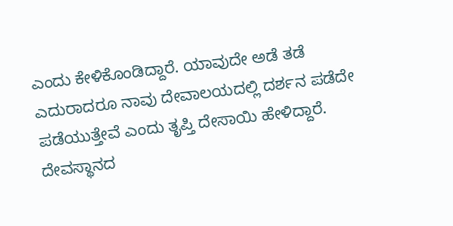ಎಂದು ಕೇಳಿಕೊಂಡಿದ್ದಾರೆ. ಯಾವುದೇ ಅಡೆ ತಡೆ ಎದುರಾದರೂ ನಾವು ದೇವಾಲಯದಲ್ಲಿ ದರ್ಶನ ಪಡೆದೇ ಪಡೆಯುತ್ತೇವೆ ಎಂದು ತೃಪ್ತಿ ದೇಸಾಯಿ ಹೇಳಿದ್ದಾರೆ.
ದೇವಸ್ಥಾನದ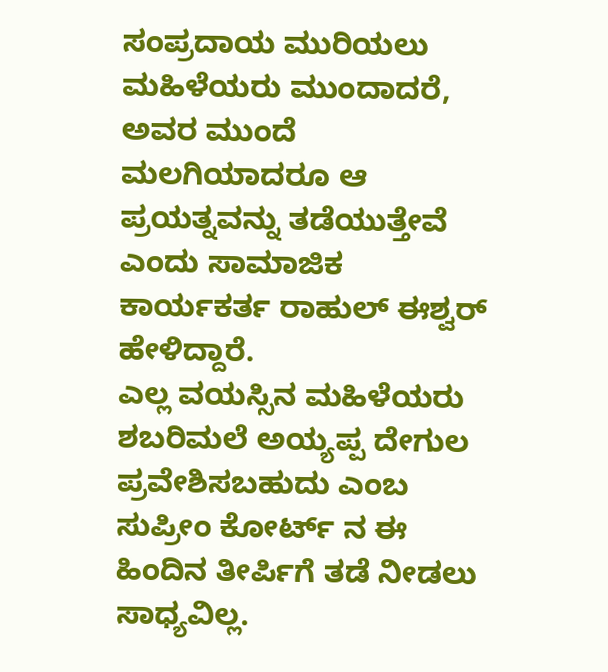ಸಂಪ್ರದಾಯ ಮುರಿಯಲು ಮಹಿಳೆಯರು ಮುಂದಾದರೆ, ಅವರ ಮುಂದೆ ಮಲಗಿಯಾದರೂ ಆ ಪ್ರಯತ್ನವನ್ನು ತಡೆಯುತ್ತೇವೆ ಎಂದು ಸಾಮಾಜಿಕ ಕಾರ್ಯಕರ್ತ ರಾಹುಲ್ ಈಶ್ವರ್ ಹೇಳಿದ್ದಾರೆ.
ಎಲ್ಲ ವಯಸ್ಸಿನ ಮಹಿಳೆಯರು ಶಬರಿಮಲೆ ಅಯ್ಯಪ್ಪ ದೇಗುಲ ಪ್ರವೇಶಿಸಬಹುದು ಎಂಬ ಸುಪ್ರೀಂ ಕೋರ್ಟ್ ನ ಈ ಹಿಂದಿನ ತೀರ್ಪಿಗೆ ತಡೆ ನೀಡಲು ಸಾಧ್ಯವಿಲ್ಲ.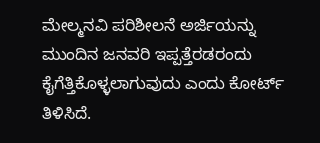ಮೇಲ್ಮನವಿ ಪರಿಶೀಲನೆ ಅರ್ಜಿಯನ್ನು ಮುಂದಿನ ಜನವರಿ ಇಪ್ಪತ್ತೆರಡರಂದು ಕೈಗೆತ್ತಿಕೊಳ್ಳಲಾಗುವುದು ಎಂದು ಕೋರ್ಟ್ ತಿಳಿಸಿದೆ.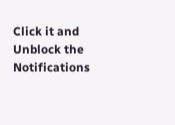Click it and Unblock the Notifications